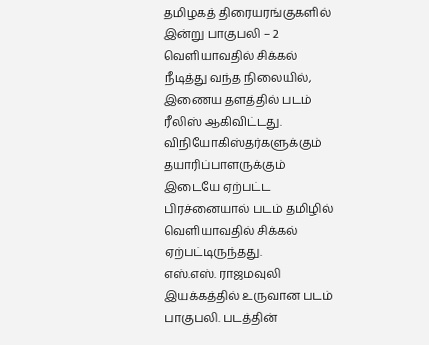தமிழகத் திரையரங்குகளில் இன்று பாகுபலி – 2 வெளியாவதில் சிக்கல் நீடித்து வந்த நிலையில், இணைய தளத்தில் படம் ரீலிஸ் ஆகிவிட்டது. விநியோகிஸ்தர்களுக்கும் தயாரிப்பாளருக்கும் இடையே ஏற்பட்ட பிரச்னையால் படம் தமிழில் வெளியாவதில் சிக்கல் ஏற்பட்டிருந்தது.
எஸ்.எஸ். ராஜமவுலி இயக்கத்தில் உருவான படம் பாகுபலி. படத்தின்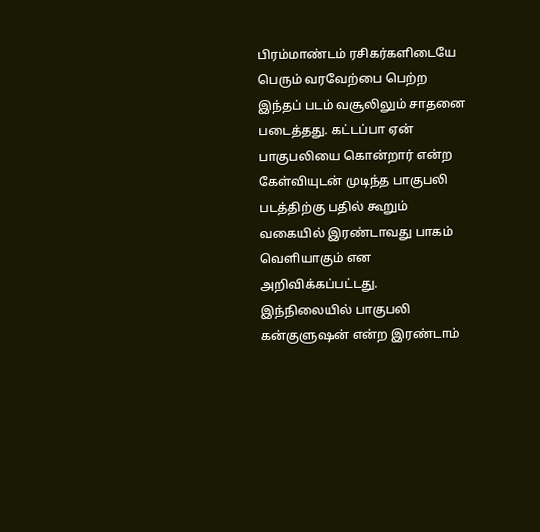பிரம்மாண்டம் ரசிகர்களிடையே பெரும் வரவேற்பை பெற்ற இந்தப் படம் வசூலிலும் சாதனை படைத்தது. கட்டப்பா ஏன் பாகுபலியை கொன்றார் என்ற கேள்வியுடன் முடிந்த பாகுபலி படத்திற்கு பதில் கூறும் வகையில் இரண்டாவது பாகம் வெளியாகும் என அறிவிக்கப்பட்டது.
இந்நிலையில் பாகுபலி கன்குளுஷன் என்ற இரண்டாம்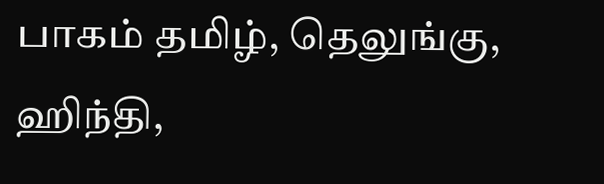பாகம் தமிழ், தெலுங்கு, ஹிந்தி,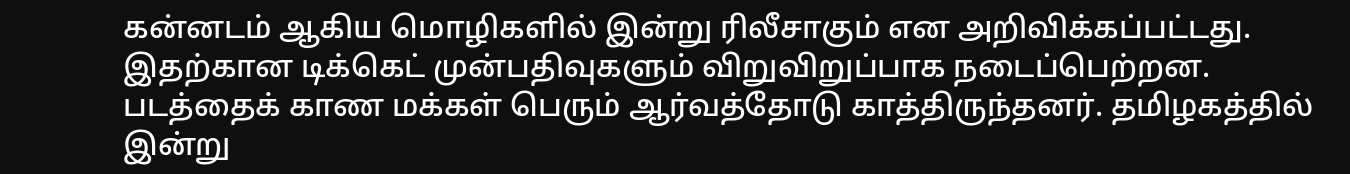கன்னடம் ஆகிய மொழிகளில் இன்று ரிலீசாகும் என அறிவிக்கப்பட்டது.
இதற்கான டிக்கெட் முன்பதிவுகளும் விறுவிறுப்பாக நடைப்பெற்றன. படத்தைக் காண மக்கள் பெரும் ஆர்வத்தோடு காத்திருந்தனர். தமிழகத்தில் இன்று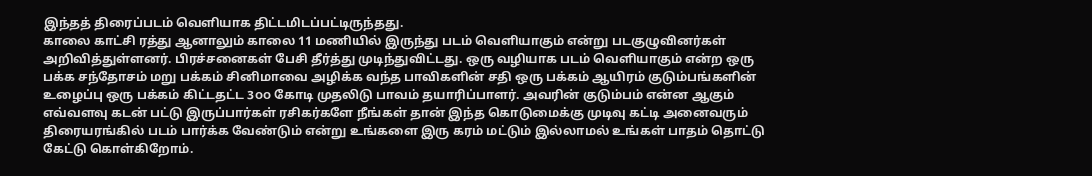இந்தத் திரைப்படம் வெளியாக திட்டமிடப்பட்டிருந்தது.
காலை காட்சி ரத்து ஆனாலும் காலை 11 மணியில் இருந்து படம் வெளியாகும் என்று படகுழுவினர்கள் அறிவித்துள்ளனர். பிரச்சனைகள் பேசி தீர்த்து முடிந்துவிட்டது. ஒரு வழியாக படம் வெளியாகும் என்ற ஒரு பக்க சந்தோசம் மறு பக்கம் சினிமாவை அழிக்க வந்த பாவிகளின் சதி ஒரு பக்கம் ஆயிரம் குடும்பங்களின் உழைப்பு ஒரு பக்கம் கிட்டதட்ட 3௦௦ கோடி முதலிடு பாவம் தயாரிப்பாளர். அவரின் குடும்பம் என்ன ஆகும் எவ்வளவு கடன் பட்டு இருப்பார்கள் ரசிகர்களே நீங்கள் தான் இந்த கொடுமைக்கு முடிவு கட்டி அனைவரும் திரையரங்கில் படம் பார்க்க வேண்டும் என்று உங்களை இரு கரம் மட்டும் இல்லாமல் உங்கள் பாதம் தொட்டு கேட்டு கொள்கிறோம்.